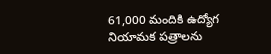61,000 మందికి ఉద్యోగ నియామక పత్రాలను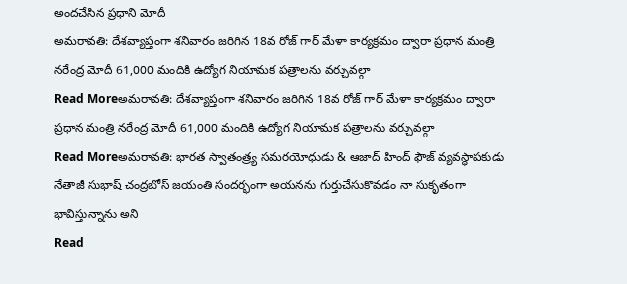అందచేసిన ప్రధాని మోదీ
అమరావతి: దేశవ్యాప్తంగా శనివారం జరిగిన 18వ రోజ్ గార్ మేళా కార్యక్రమం ద్వారా ప్రధాన మంత్రి నరేంద్ర మోదీ 61,000 మందికి ఉద్యోగ నియామక పత్రాలను వర్చువల్గా
Read Moreఅమరావతి: దేశవ్యాప్తంగా శనివారం జరిగిన 18వ రోజ్ గార్ మేళా కార్యక్రమం ద్వారా ప్రధాన మంత్రి నరేంద్ర మోదీ 61,000 మందికి ఉద్యోగ నియామక పత్రాలను వర్చువల్గా
Read Moreఅమరావతి: భారత స్వాతంత్ర్య సమరయోధుడు & ఆజాద్ హింద్ ఫౌజ్ వ్యవస్థాపకుడు నేతాజీ సుభాష్ చంద్రబోస్ జయంతి సందర్భంగా అయనను గుర్తుచేసుకొవడం నా సుకృతంగా భావిస్తున్నాను అని
Read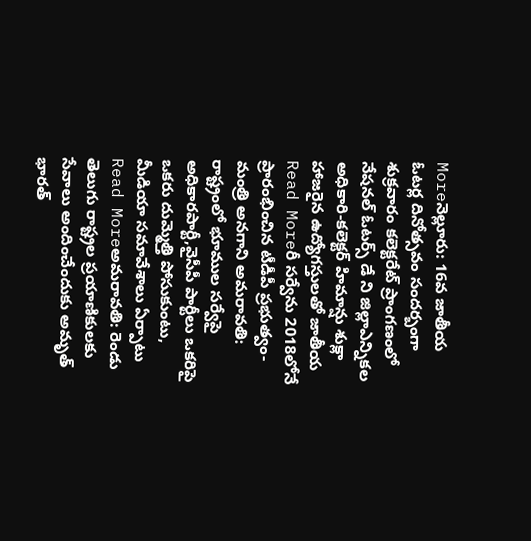Moreనెల్లూరు: 16వ జాతీయ ఓటర్ల దినోత్సవం సందర్బంగా శుక్రవారం కలెక్టరేట్ ప్రాంగణంలో నేషనల్ ఓటర్స్ డే ని జిల్లాఎన్నికల అధికారి-కలెక్టర్ హిమాన్షు శుక్లా హాజరైన ఉద్యోగస్తులతో జాతీయ
Read Moreరీ సర్వేను 2018లోనే ప్రారంభించిన టీడీపీ ప్రభుత్వం-మంత్రి అనగాని అమరావతి: రాష్ట్రంలో భూముల సర్వేపై అధికారపార్టీ,వైసీపీ పార్టీలు ఒకరిపై ఒకరు దుమ్మెత్తి పోసుకుంటు, మీడియా సమావేశాలు ఏర్పాటు
Read Moreఅమరావతి: రెండు తెలుగు రాష్ట్రల ప్రయాణికులకు సేవాలు అందించేందుకు అమృత్ భారత్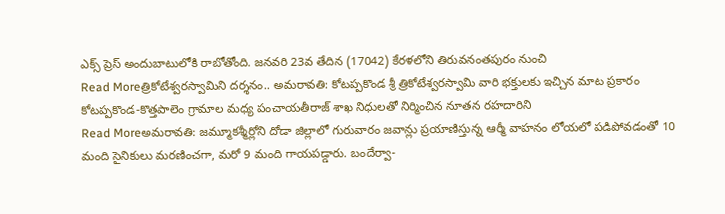ఎక్స్ ప్రెస్ అందుబాటులోకి రాబోతోంది. జనవరి 23వ తేదిన (17042) కేరళలోని తిరువనంతపురం నుంచి
Read Moreత్రికోటేశ్వరస్వామిని దర్శనం.. అమరావతి: కోటప్పకొండ శ్రీ త్రికోటేశ్వరస్వామి వారి భక్తులకు ఇచ్చిన మాట ప్రకారం కోటప్పకొండ-కొత్తపాలెం గ్రామాల మధ్య పంచాయతీరాజ్ శాఖ నిధులతో నిర్మించిన నూతన రహదారిని
Read Moreఅమరావతి: జమ్మూకశ్మీర్లోని దోడా జిల్లాలో గురువారం జవాన్లు ప్రయాణిస్తున్న ఆర్మీ వాహనం లోయలో పడిపోవడంతో 10 మంది సైనికులు మరణించగా, మరో 9 మంది గాయపడ్డారు. బందేర్వా-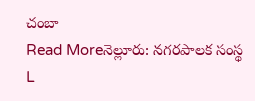చంబా
Read Moreనెల్లూరు: నగరపాలక సంస్థ L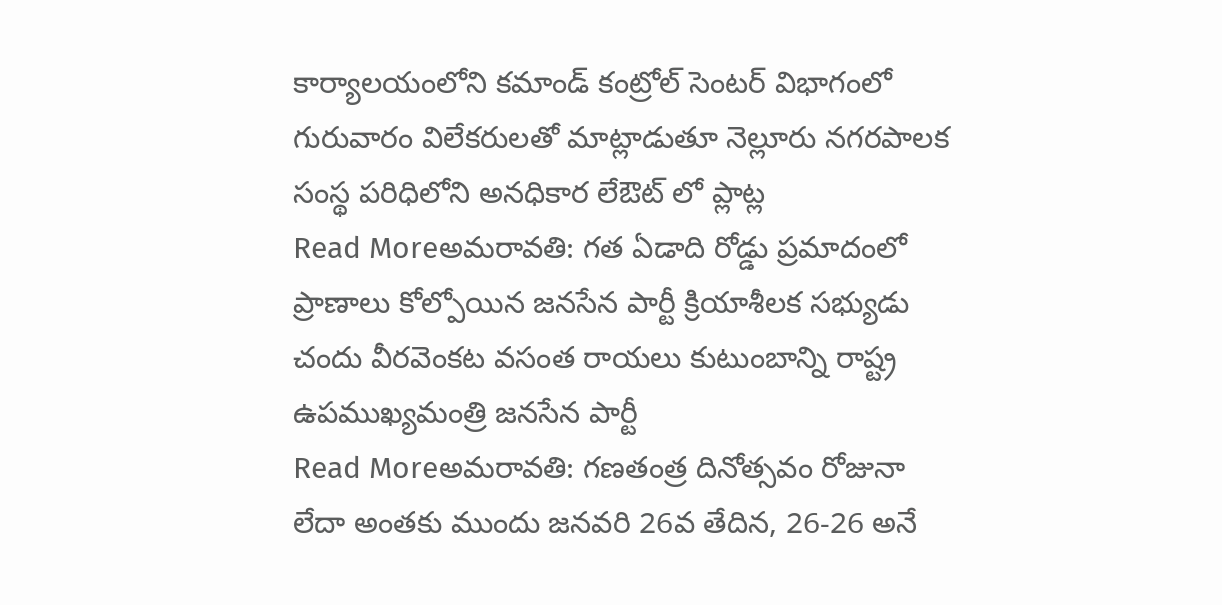కార్యాలయంలోని కమాండ్ కంట్రోల్ సెంటర్ విభాగంలో గురువారం విలేకరులతో మాట్లాడుతూ నెల్లూరు నగరపాలక సంస్థ పరిధిలోని అనధికార లేఔట్ లో ప్లాట్ల
Read Moreఅమరావతి: గత ఏడాది రోడ్డు ప్రమాదంలో ప్రాణాలు కోల్పోయిన జనసేన పార్టీ క్రియాశీలక సభ్యుడు చందు వీరవెంకట వసంత రాయలు కుటుంబాన్ని రాష్ట్ర ఉపముఖ్యమంత్రి జనసేన పార్టీ
Read Moreఅమరావతి: గణతంత్ర దినోత్సవం రోజునా లేదా అంతకు ముందు జనవరి 26వ తేదిన, 26-26 అనే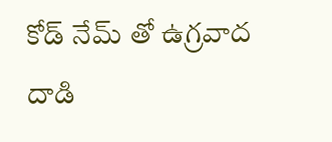కోడ్ నేమ్ తో ఉగ్రవాద దాడి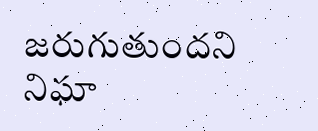జరుగుతుందని నిఘా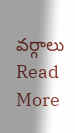వర్గాలు
Read More